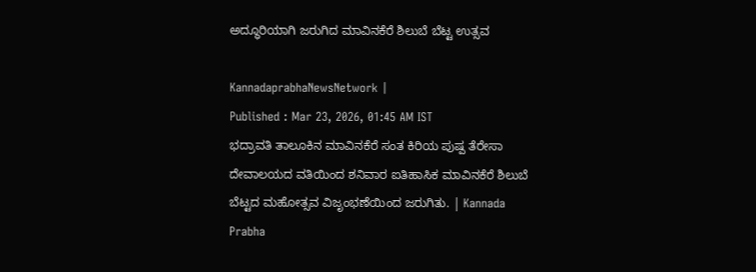ಅದ್ಧೂರಿಯಾಗಿ ಜರುಗಿದ ಮಾವಿನಕೆರೆ ಶಿಲುಬೆ ಬೆಟ್ಟ ಉತ್ಸವ

KannadaprabhaNewsNetwork |
Published : Mar 23, 2026, 01:45 AM IST
ಭದ್ರಾವತಿ ತಾಲೂಕಿನ ಮಾವಿನಕೆರೆ ಸಂತ ಕಿರಿಯ ಪುಷ್ಪ ತೆರೇಸಾ ದೇವಾಲಯದ ವತಿಯಿಂದ ಶನಿವಾರ ಐತಿಹಾಸಿಕ ಮಾವಿನಕೆರೆ ಶಿಲುಬೆ ಬೆಟ್ಟದ ಮಹೋತ್ಸವ ವಿಜೃಂಭಣೆಯಿಂದ ಜರುಗಿತು. | Kannada Prabha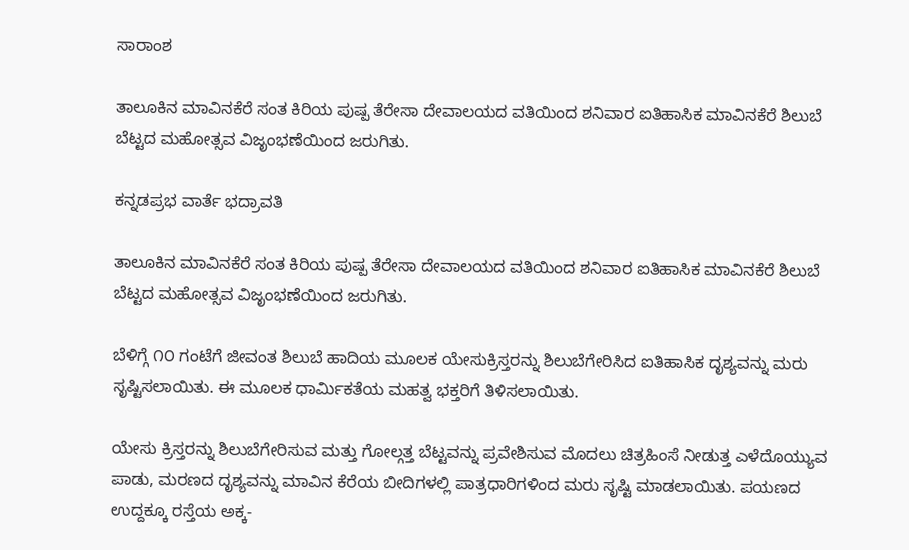ಸಾರಾಂಶ

ತಾಲೂಕಿನ ಮಾವಿನಕೆರೆ ಸಂತ ಕಿರಿಯ ಪುಷ್ಪ ತೆರೇಸಾ ದೇವಾಲಯದ ವತಿಯಿಂದ ಶನಿವಾರ ಐತಿಹಾಸಿಕ ಮಾವಿನಕೆರೆ ಶಿಲುಬೆ ಬೆಟ್ಟದ ಮಹೋತ್ಸವ ವಿಜೃಂಭಣೆಯಿಂದ ಜರುಗಿತು.

ಕನ್ನಡಪ್ರಭ ವಾರ್ತೆ ಭದ್ರಾವತಿ

ತಾಲೂಕಿನ ಮಾವಿನಕೆರೆ ಸಂತ ಕಿರಿಯ ಪುಷ್ಪ ತೆರೇಸಾ ದೇವಾಲಯದ ವತಿಯಿಂದ ಶನಿವಾರ ಐತಿಹಾಸಿಕ ಮಾವಿನಕೆರೆ ಶಿಲುಬೆ ಬೆಟ್ಟದ ಮಹೋತ್ಸವ ವಿಜೃಂಭಣೆಯಿಂದ ಜರುಗಿತು.

ಬೆಳಿಗ್ಗೆ ೧೦ ಗಂಟೆಗೆ ಜೀವಂತ ಶಿಲುಬೆ ಹಾದಿಯ ಮೂಲಕ ಯೇಸುಕ್ರಿಸ್ತರನ್ನು ಶಿಲುಬೆಗೇರಿಸಿದ ಐತಿಹಾಸಿಕ ದೃಶ್ಯವನ್ನು ಮರು ಸೃಷ್ಟಿಸಲಾಯಿತು. ಈ ಮೂಲಕ ಧಾರ್ಮಿಕತೆಯ ಮಹತ್ವ ಭಕ್ತರಿಗೆ ತಿಳಿಸಲಾಯಿತು.

ಯೇಸು ಕ್ರಿಸ್ತರನ್ನು ಶಿಲುಬೆಗೇರಿಸುವ ಮತ್ತು ಗೋಲ್ಗತ್ತ ಬೆಟ್ಟವನ್ನು ಪ್ರವೇಶಿಸುವ ಮೊದಲು ಚಿತ್ರಹಿಂಸೆ ನೀಡುತ್ತ ಎಳೆದೊಯ್ಯುವ ಪಾಡು, ಮರಣದ ದೃಶ್ಯವನ್ನು ಮಾವಿನ ಕೆರೆಯ ಬೀದಿಗಳಲ್ಲಿ ಪಾತ್ರಧಾರಿಗಳಿಂದ ಮರು ಸೃಷ್ಟಿ ಮಾಡಲಾಯಿತು. ಪಯಣದ ಉದ್ದಕ್ಕೂ ರಸ್ತೆಯ ಅಕ್ಕ-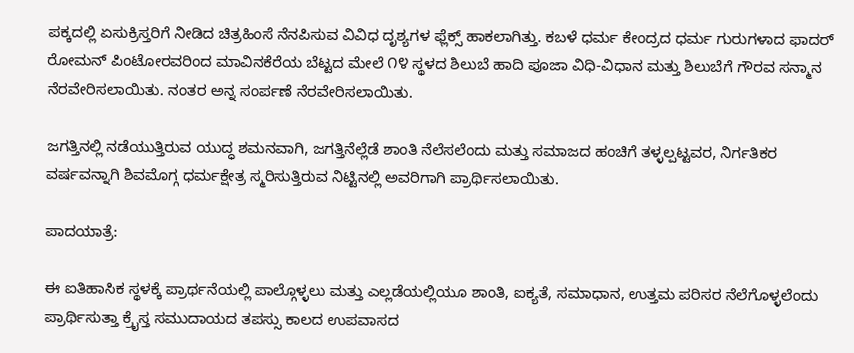ಪಕ್ಕದಲ್ಲಿ ಏಸುಕ್ರಿಸ್ತರಿಗೆ ನೀಡಿದ ಚಿತ್ರಹಿಂಸೆ ನೆನಪಿಸುವ ವಿವಿಧ ದೃಶ್ಯಗಳ ಫ್ಲೆಕ್ಸ್ ಹಾಕಲಾಗಿತ್ತು. ಕಬಳೆ ಧರ್ಮ ಕೇಂದ್ರದ ಧರ್ಮ ಗುರುಗಳಾದ ಫಾದರ್ ರೋಮನ್ ಪಿಂಟೋರವರಿಂದ ಮಾವಿನಕೆರೆಯ ಬೆಟ್ಟದ ಮೇಲೆ ೧೪ ಸ್ಥಳದ ಶಿಲುಬೆ ಹಾದಿ ಪೂಜಾ ವಿಧಿ-ವಿಧಾನ ಮತ್ತು ಶಿಲುಬೆಗೆ ಗೌರವ ಸನ್ಮಾನ ನೆರವೇರಿಸಲಾಯಿತು. ನಂತರ ಅನ್ನ ಸಂರ್ಪಣೆ ನೆರವೇರಿಸಲಾಯಿತು.

ಜಗತ್ತಿನಲ್ಲಿ ನಡೆಯುತ್ತಿರುವ ಯುದ್ಧ ಶಮನವಾಗಿ, ಜಗತ್ತಿನೆಲ್ಲೆಡೆ ಶಾಂತಿ ನೆಲೆಸಲೆಂದು ಮತ್ತು ಸಮಾಜದ ಹಂಚಿಗೆ ತಳ್ಳಲ್ಪಟ್ಟವರ, ನಿರ್ಗತಿಕರ ವರ್ಷವನ್ನಾಗಿ ಶಿವಮೊಗ್ಗ ಧರ್ಮಕ್ಷೇತ್ರ ಸ್ಮರಿಸುತ್ತಿರುವ ನಿಟ್ಟಿನಲ್ಲಿ ಅವರಿಗಾಗಿ ಪ್ರಾರ್ಥಿಸಲಾಯಿತು.

ಪಾದಯಾತ್ರೆ:

ಈ ಐತಿಹಾಸಿಕ ಸ್ಥಳಕ್ಕೆ ಪ್ರಾರ್ಥನೆಯಲ್ಲಿ ಪಾಲ್ಗೊಳ್ಳಲು ಮತ್ತು ಎಲ್ಲಡೆಯಲ್ಲಿಯೂ ಶಾಂತಿ, ಐಕ್ಯತೆ, ಸಮಾಧಾನ, ಉತ್ತಮ ಪರಿಸರ ನೆಲೆಗೊಳ್ಳಲೆಂದು ಪ್ರಾರ್ಥಿಸುತ್ತಾ ಕ್ರೈಸ್ತ ಸಮುದಾಯದ ತಪಸ್ಸು ಕಾಲದ ಉಪವಾಸದ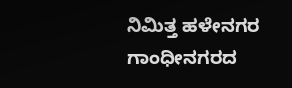ನಿಮಿತ್ತ ಹಳೇನಗರ ಗಾಂಧೀನಗರದ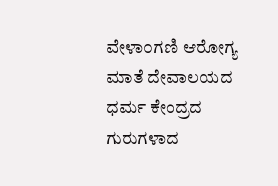ವೇಳಾ೦ಗಣಿ ಆರೋಗ್ಯ ಮಾತೆ ದೇವಾಲಯದ ಧರ್ಮ ಕೇಂದ್ರದ ಗುರುಗಳಾದ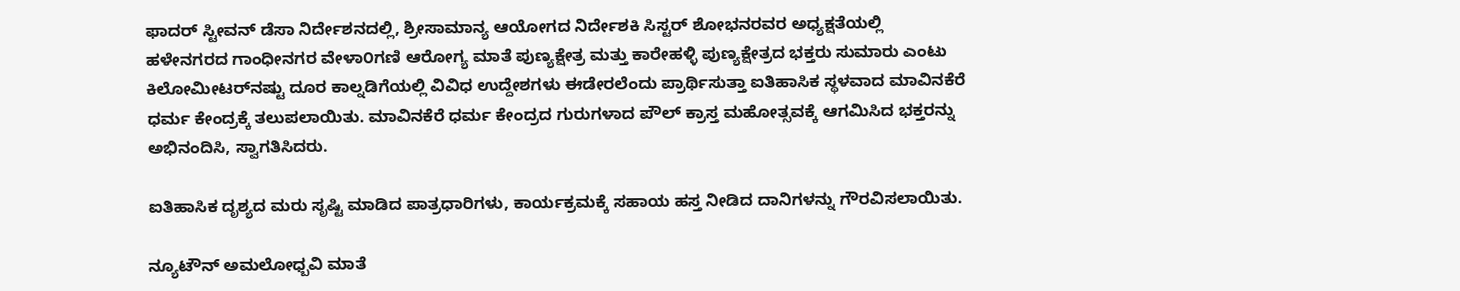ಫಾದರ್ ಸ್ಟೀವನ್ ಡೆಸಾ ನಿರ್ದೇಶನದಲ್ಲಿ, ಶ್ರೀಸಾಮಾನ್ಯ ಆಯೋಗದ ನಿರ್ದೇಶಕಿ ಸಿಸ್ಟರ್ ಶೋಭನರವರ ಅಧ್ಯಕ್ಷತೆಯಲ್ಲಿ ಹಳೇನಗರದ ಗಾಂಧೀನಗರ ವೇಳಾ೦ಗಣಿ ಆರೋಗ್ಯ ಮಾತೆ ಪುಣ್ಯಕ್ಷೇತ್ರ ಮತ್ತು ಕಾರೇಹಳ್ಳಿ ಪುಣ್ಯಕ್ಷೇತ್ರದ ಭಕ್ತರು ಸುಮಾರು ಎಂಟು ಕಿಲೋಮೀಟರ್‌ನಷ್ಟು ದೂರ ಕಾಲ್ನಡಿಗೆಯಲ್ಲಿ ವಿವಿಧ ಉದ್ದೇಶಗಳು ಈಡೇರಲೆಂದು ಪ್ರಾರ್ಥಿಸುತ್ತಾ ಐತಿಹಾಸಿಕ ಸ್ಥಳವಾದ ಮಾವಿನಕೆರೆ ಧರ್ಮ ಕೇಂದ್ರಕ್ಕೆ ತಲುಪಲಾಯಿತು. ಮಾವಿನಕೆರೆ ಧರ್ಮ ಕೇಂದ್ರದ ಗುರುಗಳಾದ ಪೌಲ್ ಕ್ರಾಸ್ತ ಮಹೋತ್ಸವಕ್ಕೆ ಆಗಮಿಸಿದ ಭಕ್ತರನ್ನು ಅಭಿನಂದಿಸಿ, ಸ್ವಾಗತಿಸಿದರು.

ಐತಿಹಾಸಿಕ ದೃಶ್ಯದ ಮರು ಸೃಷ್ಟಿ ಮಾಡಿದ ಪಾತ್ರಧಾರಿಗಳು, ಕಾರ್ಯಕ್ರಮಕ್ಕೆ ಸಹಾಯ ಹಸ್ತ ನೀಡಿದ ದಾನಿಗಳನ್ನು ಗೌರವಿಸಲಾಯಿತು.

ನ್ಯೂಟೌನ್ ಅಮಲೋಧ್ಬವಿ ಮಾತೆ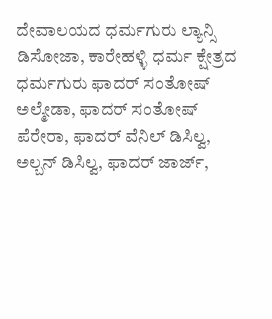ದೇವಾಲಯದ ಧರ್ಮಗುರು ಲ್ಯಾನ್ಸಿ ಡಿಸೋಜಾ, ಕಾರೇಹಳ್ಳಿ ಧರ್ಮ ಕ್ಷೇತ್ರದ ಧರ್ಮಗುರು ಫಾದರ್ ಸಂತೋಷ್ ಅಲ್ಮೇಡಾ, ಫಾದರ್ ಸಂತೋಷ್ ಪೆರೇರಾ, ಫಾದರ್ ವೆನಿಲ್ ಡಿಸಿಲ್ವ, ಅಲ್ಬನ್ ಡಿಸಿಲ್ವ, ಫಾದರ್ ಜಾರ್ಜ್,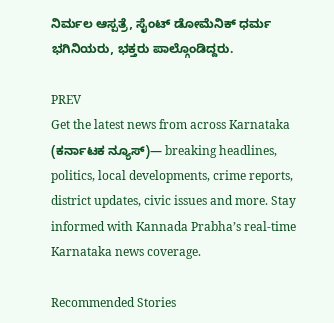ನಿರ್ಮಲ ಆಸ್ಪತ್ರೆ, ಸೈಂಟ್ ಡೋಮೆನಿಕ್ ಧರ್ಮ ಭಗಿನಿಯರು, ಭಕ್ತರು ಪಾಲ್ಗೊಂಡಿದ್ದರು.

PREV
Get the latest news from across Karnataka (ಕರ್ನಾಟಕ ನ್ಯೂಸ್)— breaking headlines, politics, local developments, crime reports, district updates, civic issues and more. Stay informed with Kannada Prabha’s real‑time Karnataka news coverage.

Recommended Stories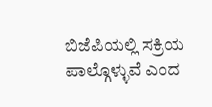ಬಿಜೆಪಿಯಲ್ಲಿ ಸಕ್ರಿಯ ಪಾಲ್ಗೊಳ್ಳುವೆ ಎಂದ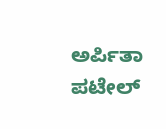ಅರ್ಪಿತಾ ಪಟೇಲ್‌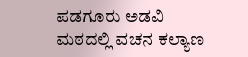ಪಡಗೂರು ಅಡವಿ ಮಠದಲ್ಲಿ ವಚನ ಕಲ್ಯಾಣ